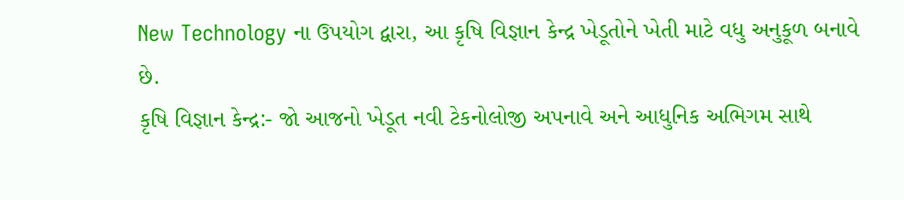New Technology ના ઉપયોગ દ્વારા, આ કૃષિ વિજ્ઞાન કેન્દ્ર ખેડૂતોને ખેતી માટે વધુ અનુકૂળ બનાવે છે.
કૃષિ વિજ્ઞાન કેન્દ્ર:- જો આજનો ખેડૂત નવી ટેકનોલોજી અપનાવે અને આધુનિક અભિગમ સાથે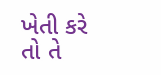ખેતી કરે તો તે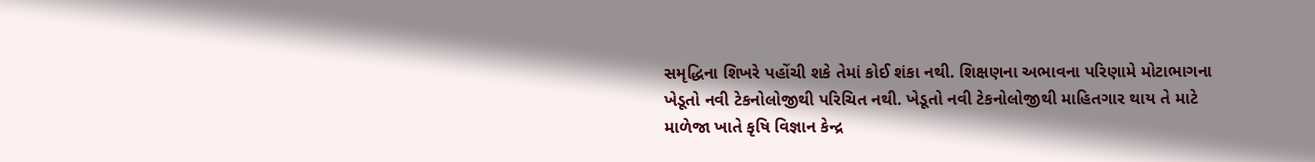સમૃદ્ધિના શિખરે પહોંચી શકે તેમાં કોઈ શંકા નથી. શિક્ષણના અભાવના પરિણામે મોટાભાગના ખેડૂતો નવી ટેકનોલોજીથી પરિચિત નથી. ખેડૂતો નવી ટેકનોલોજીથી માહિતગાર થાય તે માટે માળેજા ખાતે કૃષિ વિજ્ઞાન કેન્દ્ર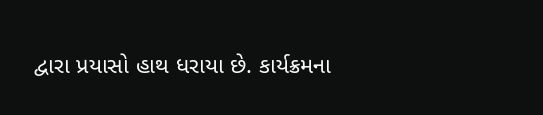દ્વારા પ્રયાસો હાથ ધરાયા છે. કાર્યક્રમના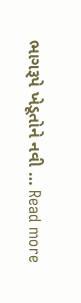ભાગરૂપે ખેડૂતોને નવી … Read more